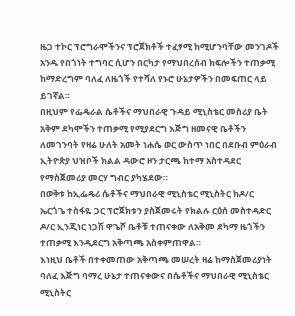ዜጋ ተኮር ፕሮግራሞችንና ፕሮጀክቶች ተፈፃሚ ከሚሆንባቸው መንገዶች አንዱ የበጎነት ተግባር ሲሆን በርካታ የማህበረሰብ ክፍሎችን ተጠቃሚ ከማድረግም ባለፈ ለዜጎች የተሻለ የኑሮ ሁኔታዎችን በመፍጠር ላይ ይገኛል።
በዚህም የፌዴራል ሴቶችና ማህበራዊ ጉዳይ ሚኒስቴር መስሪያ ቤት አቅም ደካሞችን ተጠቃሚ የሚያደርግ እጅግ ዘመናዊ ቤቶችን ለመገንባት የዛሬ ሁለት አመት ነሐሴ ወር ውስጥ ነበር በደቡብ ምዕራብ ኢትዮጵያ ህዝቦች ክልል ዳውሮ ዞን ታርጫ ከተማ አስተዳደር የማስጀመሪያ መርሃ ግብር ያካሄደው።
በወቅቱ ከኢፌዴሪ ሴቶችና ማህበራዊ ሚኒስቴር ሚኒስትር ከዶ/ር ኤርጎጌ ተስፋዬ ጋር ፕሮጀክቱን ያስጀመሩት የክልሉ ርዕሰ መስተዳድር ዶ/ር ኢንጂነር ነጋሽ ዋጌሾ ቤቶቹ ተጠናቀው ለአቅመ ደካማ ዜጎችን ተጠቃሚ እንዲደርግ አቅጣጫ አስቀምጠዋል።
እነዚህ ቤቶች በተቀመጠው አቅጣጫ መሠረት ዛሬ ከማስጀመሪያነት ባለፈ እጅግ ባማረ ሁኔታ ተጠናቀውና በሴቶችና ማህበራዊ ሚኒስቴር ሚኒስትር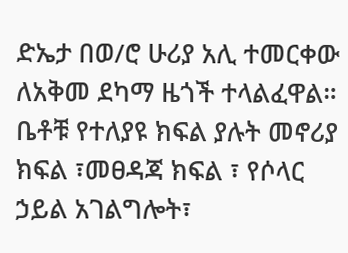ድኤታ በወ/ሮ ሁሪያ አሊ ተመርቀው ለአቅመ ደካማ ዜጎች ተላልፈዋል።
ቤቶቹ የተለያዩ ክፍል ያሉት መኖሪያ ክፍል ፣መፀዳጃ ክፍል ፣ የሶላር ኃይል አገልግሎት፣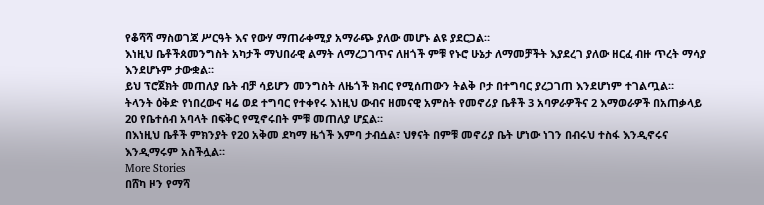የቆሻሻ ማስወገጃ ሥርዓት እና የውሃ ማጠራቀሚያ አማራጭ ያለው መሆኑ ልዩ ያደርጋል።
እነዚህ ቤቶችጰመንግስት አካታች ማህበራዊ ልማት ለማረጋገጥና ለዘጎች ምቹ የኑሮ ሁኔታ ለማመቻችት እያደረገ ያለው ዘርፈ ብዙ ጥረት ማሳያ እንደሆኑም ታውቋል።
ይህ ፕሮጀክት መጠለያ ቤት ብቻ ሳይሆን መንግስት ለዜጎች ክብር የሚሰጠውን ትልቅ ቦታ በተግባር ያረጋገጠ እንደሆነም ተገልጧል።
ትላንት ዕቅድ የነበረውና ዛሬ ወደ ተግባር የተቀየሩ እነዚህ ውብና ዘመናዊ አምስት የመኖሪያ ቤቶች 3 አባዎራዎችና 2 እማወራዎች በአጠቃላይ 20 የቤተሰብ አባላት በፍቅር የሚኖሩበት ምቹ መጠለያ ሆኗል።
በእነዚህ ቤቶች ምክንያት የ20 አቅመ ደካማ ዜጎች እምባ ታብሷል፣ ህፃናት በምቹ መኖሪያ ቤት ሆነው ነገን በብሩህ ተስፋ እንዲኖሩና እንዲማሩም አስችሏል።
More Stories
በሸካ ዞን የማሻ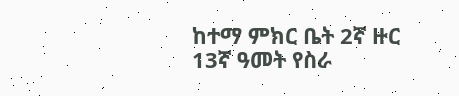ከተማ ምክር ቤት 2ኛ ዙር 13ኛ ዓመት የስራ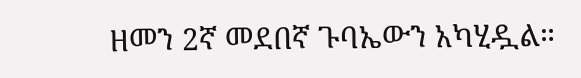ዘመን 2ኛ መደበኛ ጉባኤውን አካሂዷል።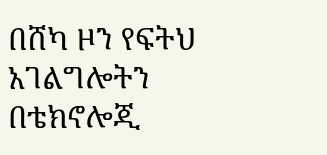በሸካ ዞን የፍትህ አገልግሎትን በቴክኖሎጂ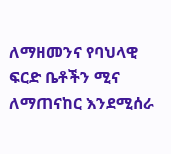ለማዘመንና የባህላዊ ፍርድ ቤቶችን ሚና ለማጠናከር እንደሚሰራ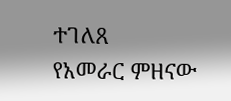ተገለጸ
የአመራር ምዘናው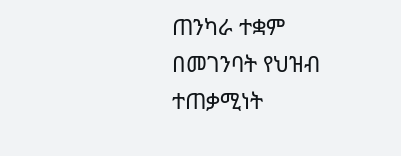ጠንካራ ተቋም በመገንባት የህዝብ ተጠቃሚነት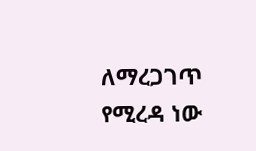ለማረጋገጥ የሚረዳ ነው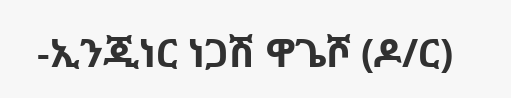-ኢንጂነር ነጋሽ ዋጌሾ (ዶ/ር)